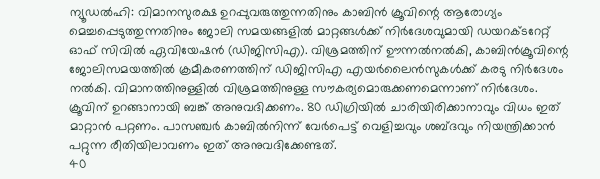ന്യൂഡൽഹി: വിമാനസുരക്ഷ ഉറപ്പുവരുത്തുന്നതിനും കാബിൻ ക്രൂവിന്റെ ആരോഗ്യം മെച്ചപ്പെടുത്തുന്നതിനും ജോലി സമയങ്ങളിൽ മാറ്റങ്ങൾക്ക് നിർദേശവുമായി ഡയറക്ടറേറ്റ് ഓഫ് സിവിൽ ഏവിയേഷൻ (ഡിജിസിഎ). വിശ്രമത്തിന് ഊന്നൽനൽകി, കാബിൻക്രൂവിന്റെ ജോലിസമയത്തിൽ ക്രമീകരണത്തിന് ഡിജിസിഎ എയർലൈൻസുകൾക്ക് കരടു നിർദേശം നൽകി. വിമാനത്തിനുള്ളിൽ വിശ്രമത്തിനുള്ള സൗകര്യമൊരുക്കണമെന്നാണ് നിർദേശം.
ക്രൂവിന് ഉറങ്ങാനായി ബങ്ക് അനുവദിക്കണം. 80 ഡിഗ്രിയിൽ ചാരിയിരിക്കാനാവും വിധം ഇത് മാറ്റാൻ പറ്റണം. പാസഞ്ചർ കാബിൽനിന്ന് വേർപെട്ട് വെളിച്ചവും ശബ്ദവും നിയന്ത്രിക്കാൻ പറ്റുന്ന രീതിയിലാവണം ഇത് അനുവദിക്കേണ്ടത്.
40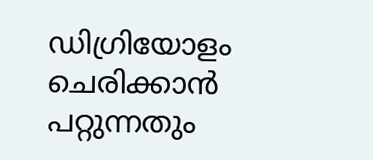ഡിഗ്രിയോളം ചെരിക്കാൻ പറ്റുന്നതും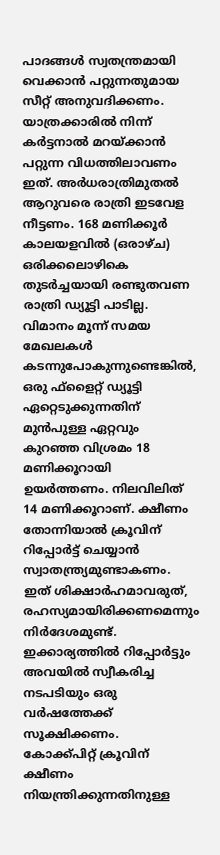പാദങ്ങൾ സ്വതന്ത്രമായി വെക്കാൻ പറ്റുന്നതുമായ സീറ്റ് അനുവദിക്കണം. യാത്രക്കാരിൽ നിന്ന് കർട്ടനാൽ മറയ്ക്കാൻ പറ്റുന്ന വിധത്തിലാവണം ഇത്. അർധരാത്രിമുതൽ ആറുവരെ രാത്രി ഇടവേള നീട്ടണം. 168 മണിക്കൂർ കാലയളവിൽ (ഒരാഴ്ച) ഒരിക്കലൊഴികെ തുടർച്ചയായി രണ്ടുതവണ രാത്രി ഡ്യൂട്ടി പാടില്ല. വിമാനം മൂന്ന് സമയ മേഖലകൾ കടന്നുപോകുന്നുണ്ടെങ്കിൽ, ഒരു ഫ്ളൈറ്റ് ഡ്യൂട്ടി ഏറ്റെടുക്കുന്നതിന് മുൻപുള്ള ഏറ്റവും കുറഞ്ഞ വിശ്രമം 18 മണിക്കൂറായി ഉയർത്തണം. നിലവിലിത് 14 മണിക്കൂറാണ്. ക്ഷീണം തോന്നിയാൽ ക്രൂവിന് റിപ്പോർട്ട് ചെയ്യാൻ സ്വാതന്ത്ര്യമുണ്ടാകണം. ഇത് ശിക്ഷാർഹമാവരുത്, രഹസ്യമായിരിക്കണമെന്നും നിർദേശമുണ്ട്. ഇക്കാര്യത്തിൽ റിപ്പോർട്ടും അവയിൽ സ്വീകരിച്ച നടപടിയും ഒരു വർഷത്തേക്ക് സൂക്ഷിക്കണം.
കോക്ക്പിറ്റ് ക്രൂവിന് ക്ഷീണം നിയന്ത്രിക്കുന്നതിനുള്ള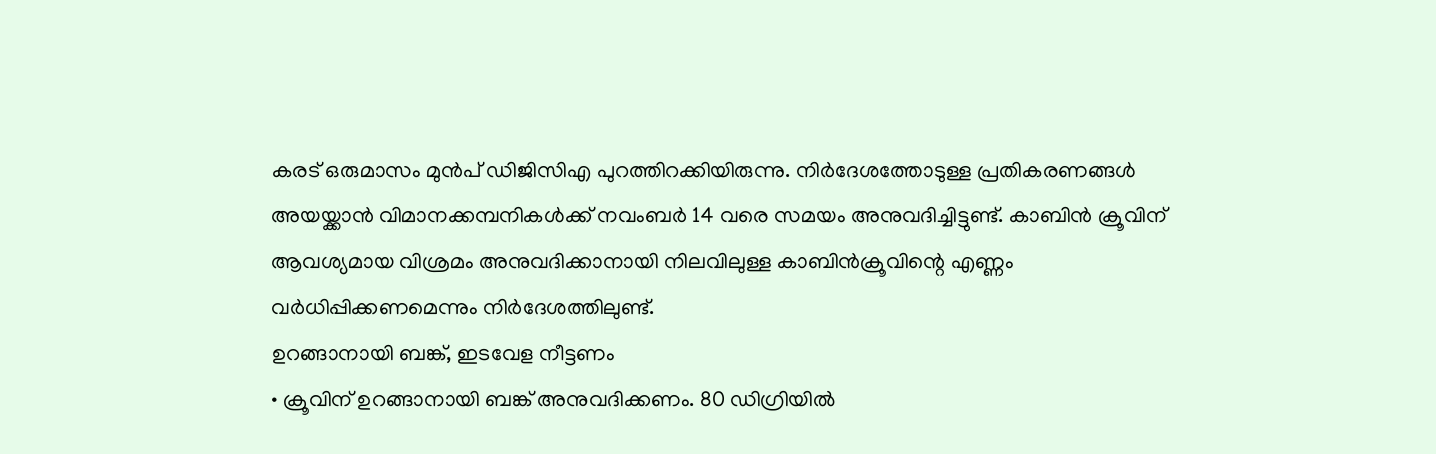കരട് ഒരുമാസം മുൻപ് ഡിജിസിഎ പുറത്തിറക്കിയിരുന്നു. നിർദേശത്തോടുള്ള പ്രതികരണങ്ങൾ അയയ്ക്കാൻ വിമാനക്കമ്പനികൾക്ക് നവംബർ 14 വരെ സമയം അനുവദിച്ചിട്ടുണ്ട്. കാബിൻ ക്രൂവിന് ആവശ്യമായ വിശ്രമം അനുവദിക്കാനായി നിലവിലുള്ള കാബിൻക്രൂവിന്റെ എണ്ണം വർധിപ്പിക്കണമെന്നും നിർദേശത്തിലുണ്ട്.
ഉറങ്ങാനായി ബങ്ക്, ഇടവേള നീട്ടണം
• ക്രൂവിന് ഉറങ്ങാനായി ബങ്ക് അനുവദിക്കണം. 80 ഡിഗ്രിയിൽ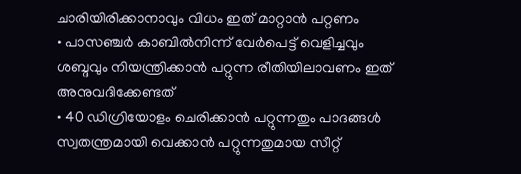ചാരിയിരിക്കാനാവും വിധം ഇത് മാറ്റാൻ പറ്റണം
• പാസഞ്ചർ കാബിൽനിന്ന് വേർപെട്ട് വെളിച്ചവും ശബ്ദവും നിയന്ത്രിക്കാൻ പറ്റുന്ന രീതിയിലാവണം ഇത് അനുവദിക്കേണ്ടത്
• 40 ഡിഗ്രിയോളം ചെരിക്കാൻ പറ്റുന്നതും പാദങ്ങൾ സ്വതന്ത്രമായി വെക്കാൻ പറ്റുന്നതുമായ സീറ്റ്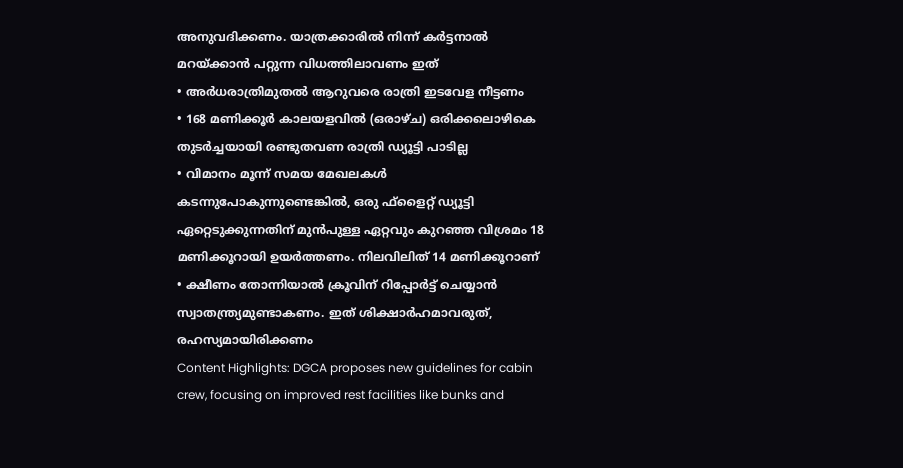അനുവദിക്കണം. യാത്രക്കാരിൽ നിന്ന് കർട്ടനാൽ മറയ്ക്കാൻ പറ്റുന്ന വിധത്തിലാവണം ഇത്
• അർധരാത്രിമുതൽ ആറുവരെ രാത്രി ഇടവേള നീട്ടണം
• 168 മണിക്കൂർ കാലയളവിൽ (ഒരാഴ്ച) ഒരിക്കലൊഴികെ തുടർച്ചയായി രണ്ടുതവണ രാത്രി ഡ്യൂട്ടി പാടില്ല
• വിമാനം മൂന്ന് സമയ മേഖലകൾ കടന്നുപോകുന്നുണ്ടെങ്കിൽ, ഒരു ഫ്ളൈറ്റ് ഡ്യൂട്ടി ഏറ്റെടുക്കുന്നതിന് മുൻപുള്ള ഏറ്റവും കുറഞ്ഞ വിശ്രമം 18 മണിക്കൂറായി ഉയർത്തണം. നിലവിലിത് 14 മണിക്കൂറാണ്
• ക്ഷീണം തോന്നിയാൽ ക്രൂവിന് റിപ്പോർട്ട് ചെയ്യാൻ സ്വാതന്ത്ര്യമുണ്ടാകണം. ഇത് ശിക്ഷാർഹമാവരുത്, രഹസ്യമായിരിക്കണം
Content Highlights: DGCA proposes new guidelines for cabin crew, focusing on improved rest facilities like bunks and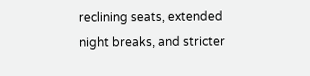reclining seats, extended night breaks, and stricter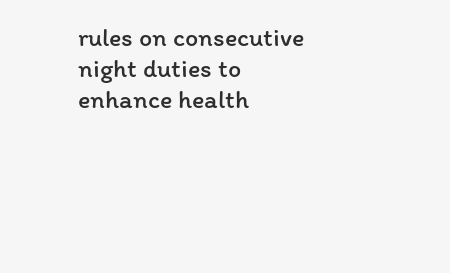rules on consecutive night duties to enhance health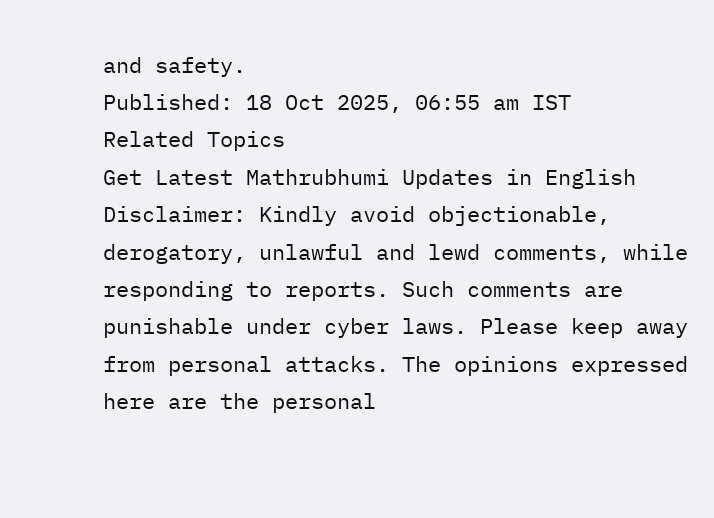and safety.
Published: 18 Oct 2025, 06:55 am IST
Related Topics
Get Latest Mathrubhumi Updates in English
Disclaimer: Kindly avoid objectionable, derogatory, unlawful and lewd comments, while responding to reports. Such comments are punishable under cyber laws. Please keep away from personal attacks. The opinions expressed here are the personal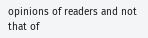opinions of readers and not that of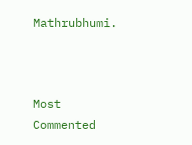Mathrubhumi.



Most Commented